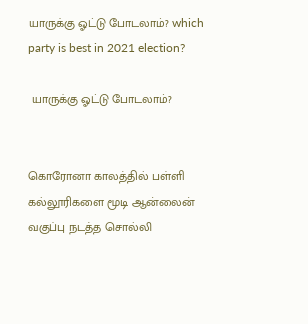யாருக்கு ஓட்டு போடலாம்? which party is best in 2021 election?

 யாருக்கு ஓட்டு போடலாம்?


கொரோனா காலத்தில் பள்ளி கல்லூரிகளை மூடி ஆன்லைன் வகுப்பு நடத்த சொல்லி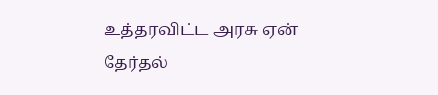உத்தரவிட்ட அரசு ஏன் தேர்தல்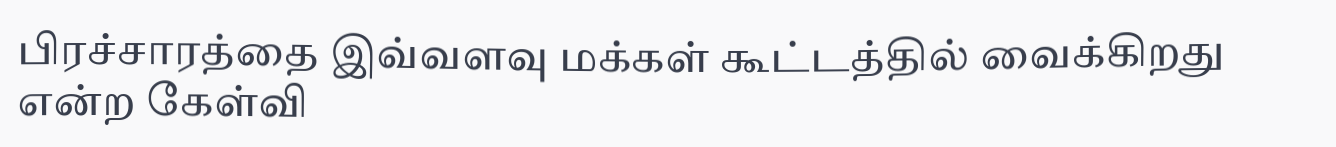பிரச்சாரத்தை இவ்வளவு மக்கள் கூட்டத்தில் வைக்கிறது என்ற கேள்வி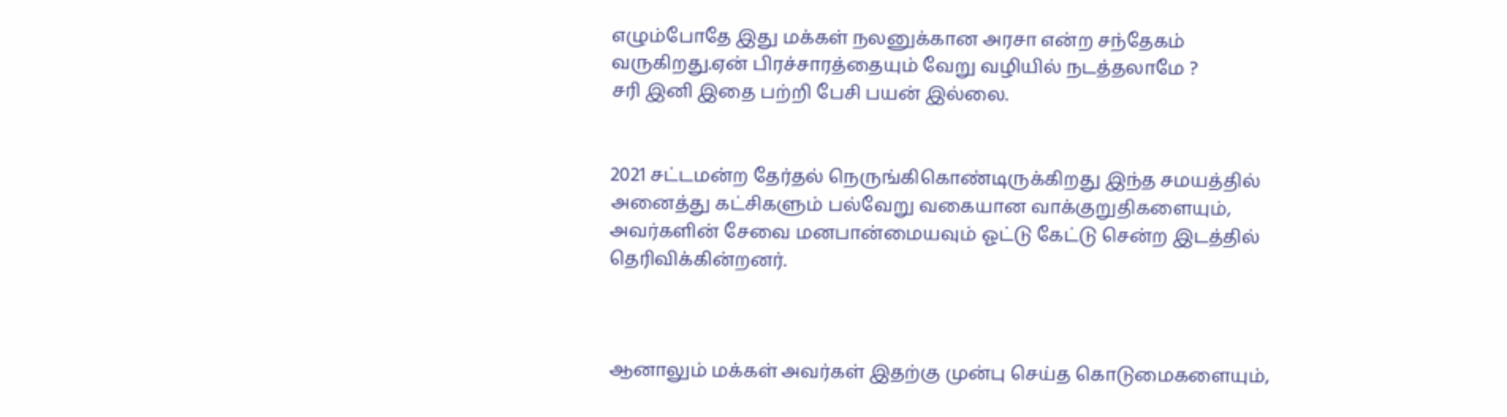எழும்போதே இது மக்கள் நலனுக்கான அரசா என்ற சந்தேகம் வருகிறது.ஏன் பிரச்சாரத்தையும் வேறு வழியில் நடத்தலாமே ?
சரி இனி இதை பற்றி பேசி பயன் இல்லை.


2021 சட்டமன்ற தேர்தல் நெருங்கிகொண்டிருக்கிறது இந்த சமயத்தில் அனைத்து கட்சிகளும் பல்வேறு வகையான வாக்குறுதிகளையும், அவர்களின் சேவை மனபான்மையவும் ஓட்டு கேட்டு சென்ற இடத்தில் தெரிவிக்கின்றனர்.



ஆனாலும் மக்கள் அவர்கள் இதற்கு முன்பு செய்த கொடுமைகளையும்,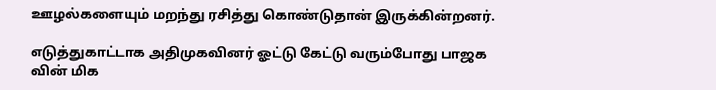ஊழல்களையும் மறந்து ரசித்து கொண்டுதான் இருக்கின்றனர்.

எடுத்துகாட்டாக அதிமுகவினர் ஓட்டு கேட்டு வரும்போது பாஜக வின் மிக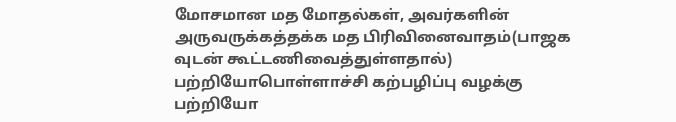மோசமான மத மோதல்கள், அவர்களின் அருவருக்கத்தக்க மத பிரிவினைவாதம்(பாஜக வுடன் கூட்டணிவைத்துள்ளதால்) பற்றியோபொள்ளாச்சி கற்பழிப்பு வழக்கு பற்றியோ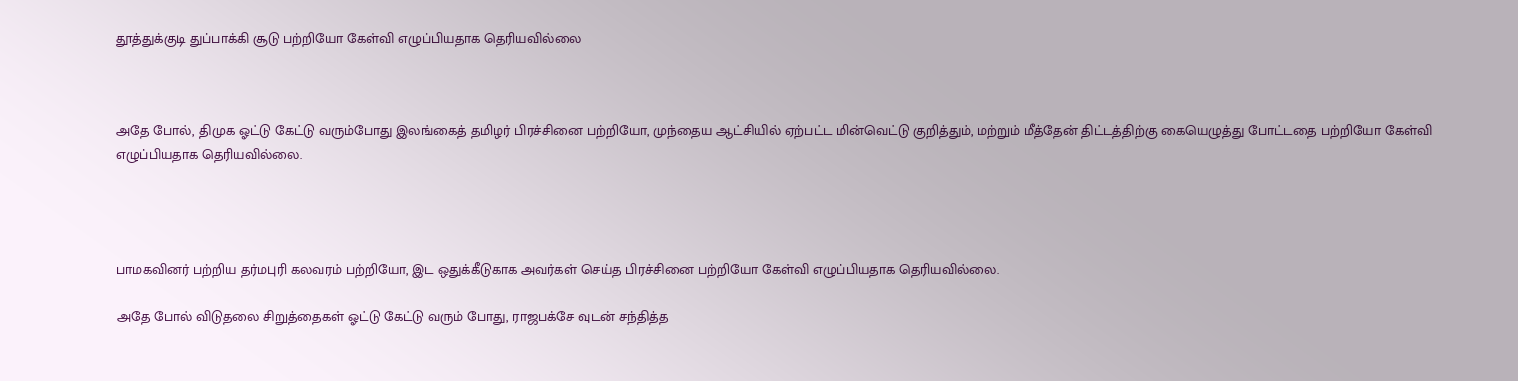தூத்துக்குடி துப்பாக்கி சூடு பற்றியோ கேள்வி எழுப்பியதாக தெரியவில்லை



அதே போல், திமுக ஓட்டு கேட்டு வரும்போது இலங்கைத் தமிழர் பிரச்சினை பற்றியோ, முந்தைய ஆட்சியில் ஏற்பட்ட மின்வெட்டு குறித்தும், மற்றும் மீத்தேன் திட்டத்திற்கு கையெழுத்து போட்டதை பற்றியோ கேள்வி எழுப்பியதாக தெரியவில்லை.




பாமகவினர் பற்றிய தர்மபுரி கலவரம் பற்றியோ, இட ஒதுக்கீடுகாக அவர்கள் செய்த பிரச்சினை பற்றியோ கேள்வி எழுப்பியதாக தெரியவில்லை.

அதே போல் விடுதலை சிறுத்தைகள் ஓட்டு கேட்டு வரும் போது, ராஜபக்சே வுடன் சந்தித்த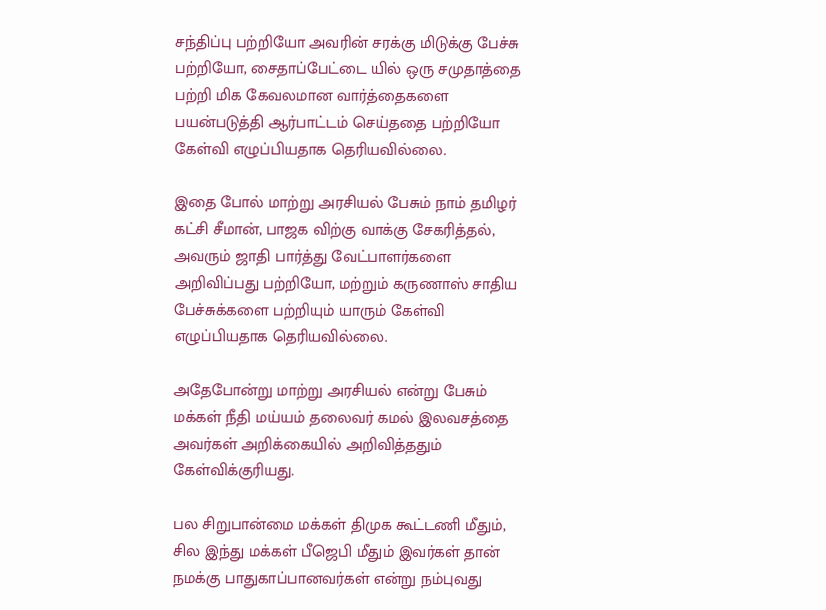சந்திப்பு பற்றியோ அவரின் சரக்கு மிடுக்கு பேச்சு பற்றியோ, சைதாப்பேட்டை யில் ஒரு சமுதாத்தை பற்றி மிக கேவலமான வார்த்தைகளை பயன்படுத்தி ஆர்பாட்டம் செய்ததை பற்றியோ கேள்வி எழுப்பியதாக தெரியவில்லை.

இதை போல் மாற்று அரசியல் பேசும் நாம் தமிழர் கட்சி சீமான், பாஜக விற்கு வாக்கு சேகரித்தல், அவரும் ஜாதி பார்த்து வேட்பாளர்களை அறிவிப்பது பற்றியோ, மற்றும் கருணாஸ் சாதிய பேச்சுக்களை பற்றியும் யாரும் கேள்வி எழுப்பியதாக தெரியவில்லை.

அதேபோன்று மாற்று அரசியல் என்று பேசும் மக்கள் நீதி மய்யம் தலைவர் கமல் இலவசத்தை அவர்கள் அறிக்கையில் அறிவித்ததும் கேள்விக்குரியது.

பல சிறுபான்மை மக்கள் திமுக கூட்டணி மீதும், சில இந்து மக்கள் பீஜெபி மீதும் இவர்கள் தான் நமக்கு பாதுகாப்பானவர்கள் என்று நம்புவது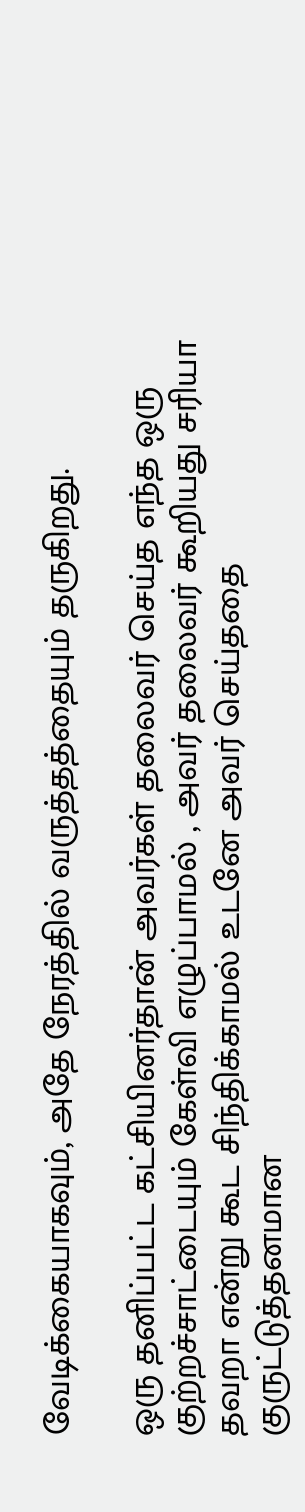வேடிக்கையாகவும், அதே நேரத்தில் வருத்தத்தையும் தருகிறது.

ஒரு தனிப்பட்ட கட்சியினர்தான் அவர்கள் தலைவர் செய்த எந்த ஒரு குற்றச்சாட்டையும் கேள்வி எழுப்பாமல் , அவர் தலைவர் கூறியது சரியா தவறா என்று கூட சிந்திக்காமல் உடனே அவர் செய்ததை குருட்டுத்தனமான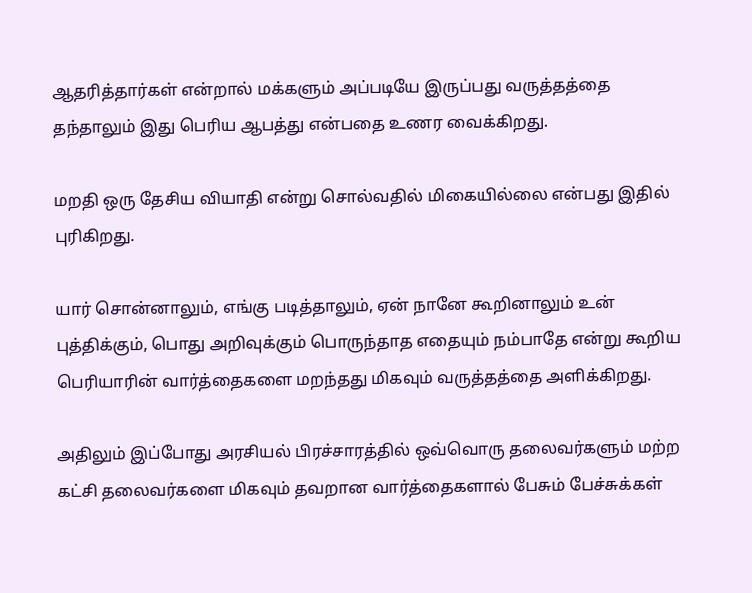ஆதரித்தார்கள் என்றால் மக்களும் அப்படியே இருப்பது வருத்தத்தை தந்தாலும் இது பெரிய ஆபத்து என்பதை உணர வைக்கிறது.

மறதி ஒரு தேசிய வியாதி என்று சொல்வதில் மிகையில்லை என்பது இதில் புரிகிறது.

யார் சொன்னாலும், எங்கு படித்தாலும், ஏன் நானே கூறினாலும் உன் புத்திக்கும், பொது அறிவுக்கும் பொருந்தாத எதையும் நம்பாதே என்று கூறிய பெரியாரின் வார்த்தைகளை மறந்தது மிகவும் வருத்தத்தை அளிக்கிறது.

அதிலும் இப்போது அரசியல் பிரச்சாரத்தில் ஒவ்வொரு தலைவர்களும் மற்ற கட்சி தலைவர்களை மிகவும் தவறான வார்த்தைகளால் பேசும் பேச்சுக்கள்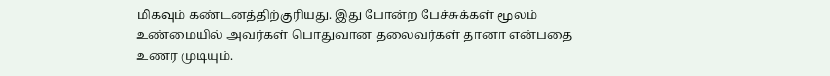மிகவும் கண்டனத்திற்குரியது. இது போன்ற பேச்சுக்கள் மூலம் உண்மையில் அவர்கள் பொதுவான தலைவர்கள் தானா என்பதை உணர முடியும்.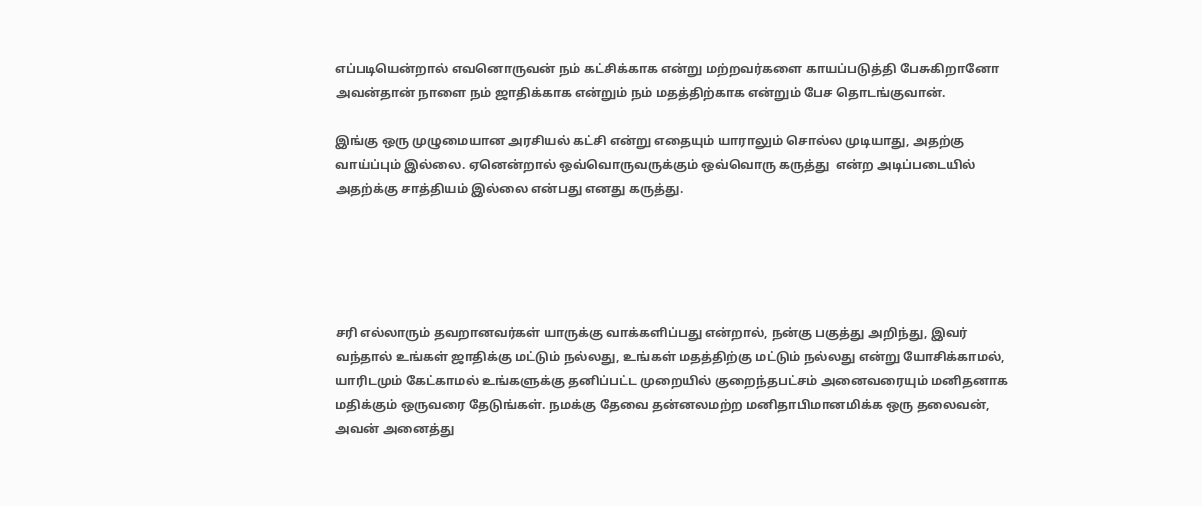எப்படியென்றால் எவனொருவன் நம் கட்சிக்காக என்று மற்றவர்களை காயப்படுத்தி பேசுகிறானோ அவன்தான் நாளை நம் ஜாதிக்காக என்றும் நம் மதத்திற்காக என்றும் பேச தொடங்குவான்.

இங்கு ஒரு முழுமையான அரசியல் கட்சி என்று எதையும் யாராலும் சொல்ல முடியாது, அதற்கு வாய்ப்பும் இல்லை. ஏனென்றால் ஒவ்வொருவருக்கும் ஒவ்வொரு கருத்து  என்ற அடிப்படையில் அதற்க்கு சாத்தியம் இல்லை என்பது எனது கருத்து.





சரி எல்லாரும் தவறானவர்கள் யாருக்கு வாக்களிப்பது என்றால், நன்கு பகுத்து அறிந்து, இவர் வந்தால் உங்கள் ஜாதிக்கு மட்டும் நல்லது, உங்கள் மதத்திற்கு மட்டும் நல்லது என்று யோசிக்காமல், யாரிடமும் கேட்காமல் உங்களுக்கு தனிப்பட்ட முறையில் குறைந்தபட்சம் அனைவரையும் மனிதனாக மதிக்கும் ஒருவரை தேடுங்கள். நமக்கு தேவை தன்னலமற்ற மனிதாபிமானமிக்க ஒரு தலைவன், அவன் அனைத்து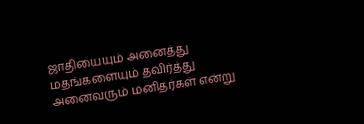ஜாதியையும் அனைத்து மதங்களையும் தவிர்த்து அனைவரும் மனிதர்கள் என்று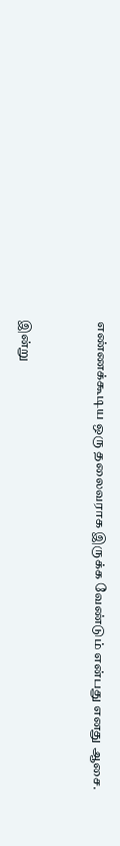எண்ணக்கூடிய ஒரு தலைவராக இருக்க வேண்டும் என்பது எனது ஆசை.


இன்று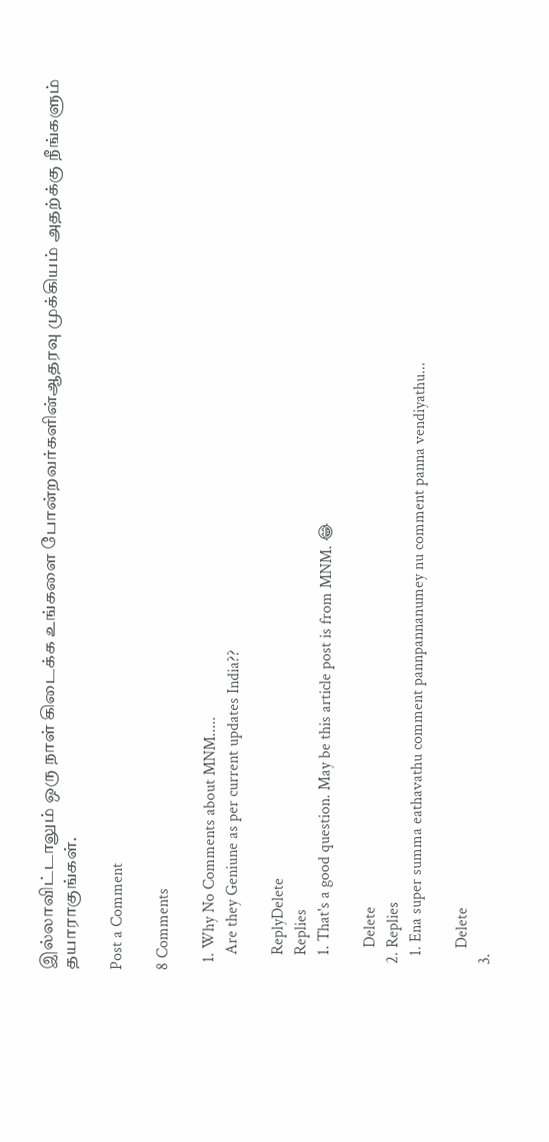இல்லாவிட்டாலும் ஒரு நாள் கிடைக்க உங்களை போன்றவர்களின்ஆதரவு முக்கியம் அதற்க்கு நீங்களும் தயாராகுங்கள்.

Post a Comment

8 Comments

  1. Why No Comments about MNM.....
    Are they Geniune as per current updates India??

    ReplyDelete
    Replies
    1. That's a good question. May be this article post is from MNM. 😂

      Delete
  2. Replies
    1. Ena super summa eathavathu comment pannpannanumey nu comment panna vendiyathu...

      Delete
  3.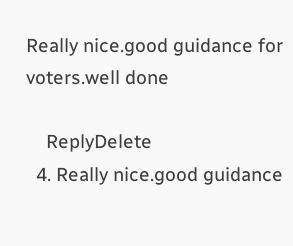Really nice.good guidance for voters.well done

    ReplyDelete
  4. Really nice.good guidance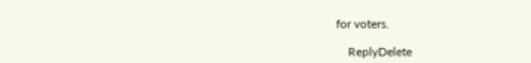for voters.

    ReplyDelete